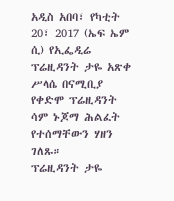አዲስ አበባ፣ የካቲት 20፣ 2017 (ኤፍ ኤም ሲ) የኢፌዲሬ ፕሬዚዳንት ታዬ አጽቀ ሥላሴ በናሚቢያ የቀድሞ ፕሬዚዳንት ሳም ኑጆማ ሕልፈት የተሰማቸውን ሃዘን ገለጹ።
ፕሬዚዳንት ታዬ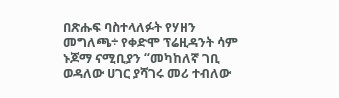በጽሑፍ ባስተላለፉት የሃዘን መግለጫ÷ የቀድሞ ፕሬዚዳንት ሳም ኑጆማ ናሚቢያን “መካከለኛ ገቢ ወዳለው ሀገር ያሻገሩ መሪ ተብለው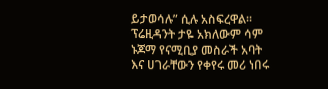ይታወሳሉ” ሲሉ አስፍረዋል።
ፕሬዚዳንት ታዬ አክለውም ሳም ኑጆማ የናሚቢያ መስራች አባት እና ሀገራቸውን የቀየሩ መሪ ነበሩ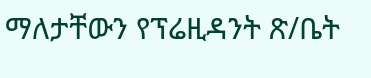ማለታቸውን የፕሬዚዳንት ጽ/ቤት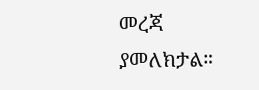መረጃ ያመለክታል።